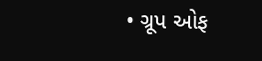• ગ્રૂપ ઓફ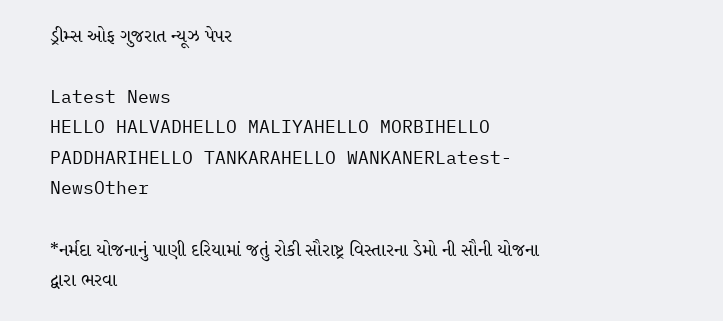ડ્રીમ્સ ઓફ ગુજરાત ન્યૂઝ પેપર

Latest News
HELLO HALVADHELLO MALIYAHELLO MORBIHELLO PADDHARIHELLO TANKARAHELLO WANKANERLatest-NewsOther

*નર્મદા યોજનાનું પાણી દરિયામાં જતું રોકી સૌરાષ્ટ્ર વિસ્તારના ડેમો ની સૌની યોજના દ્વારા ભરવા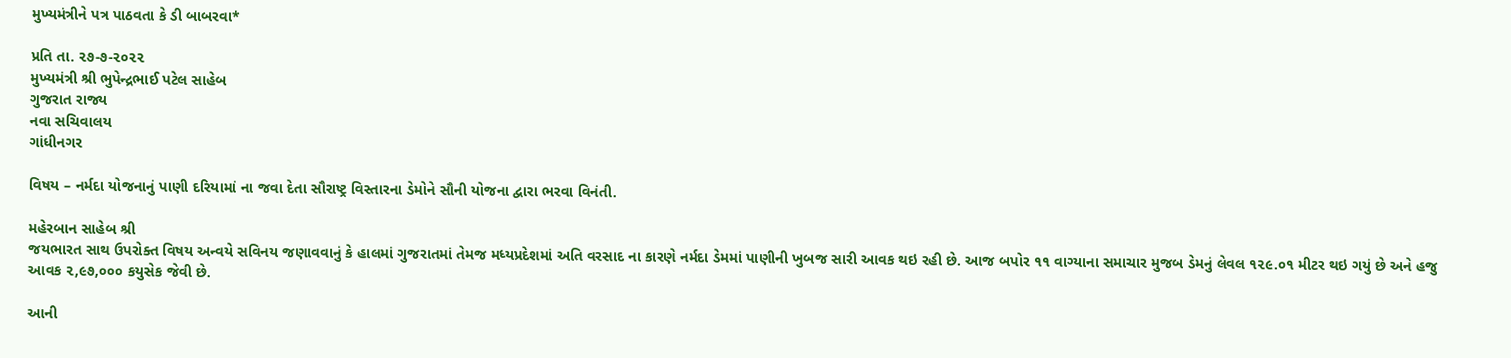મુખ્યમંત્રીને પત્ર પાઠવતા કે ડી બાબરવા*

પ્રતિ તા. ૨૭-૭-૨૦૨૨
મુખ્યમંત્રી શ્રી ભુપેન્દ્રભાઈ પટેલ સાહેબ
ગુજરાત રાજ્ય
નવા સચિવાલય
ગાંધીનગર

વિષય – નર્મદા યોજનાનું પાણી દરિયામાં ના જવા દેતા સૌરાષ્ટ્ર વિસ્તારના ડેમોને સૌની યોજના દ્વારા ભરવા વિનંતી.

મહેરબાન સાહેબ શ્રી
જયભારત સાથ ઉપરોક્ત વિષય અન્વયે સવિનય જણાવવાનું કે હાલમાં ગુજરાતમાં તેમજ મધ્યપ્રદેશમાં અતિ વરસાદ ના કારણે નર્મદા ડેમમાં પાણીની ખુબજ સારી આવક થઇ રહી છે. આજ બપોર ૧૧ વાગ્યાના સમાચાર મુજબ ડેમનું લેવલ ૧૨૯.૦૧ મીટર થઇ ગયું છે અને હજુ આવક ૨,૯૭,૦૦૦ કયુસેક જેવી છે.

આની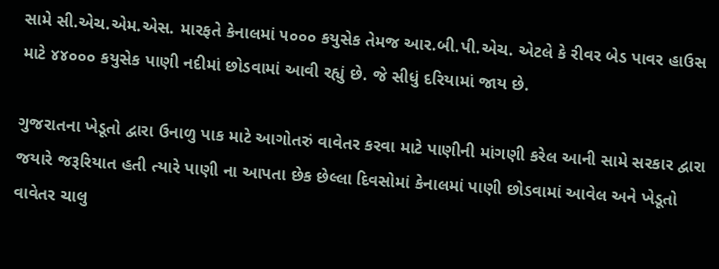સામે સી.એચ.એમ.એસ. મારફતે કેનાલમાં ૫૦૦૦ કયુસેક તેમજ આર.બી.પી.એચ. એટલે કે રીવર બેડ પાવર હાઉસ માટે ૪૪૦૦૦ કયુસેક પાણી નદીમાં છોડવામાં આવી રહ્યું છે. જે સીધું દરિયામાં જાય છે.

ગુજરાતના ખેડૂતો દ્વારા ઉનાળુ પાક માટે આગોતરું વાવેતર કરવા માટે પાણીની માંગણી કરેલ આની સામે સરકાર દ્વારા જયારે જરૂરિયાત હતી ત્યારે પાણી ના આપતા છેક છેલ્લા દિવસોમાં કેનાલમાં પાણી છોડવામાં આવેલ અને ખેડૂતો વાવેતર ચાલુ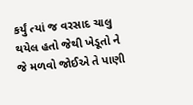કર્યું ત્યાં જ વરસાદ ચાલુ થયેલ હતો જેથી ખેડૂતો ને જે મળવો જોઈએ તે પાણી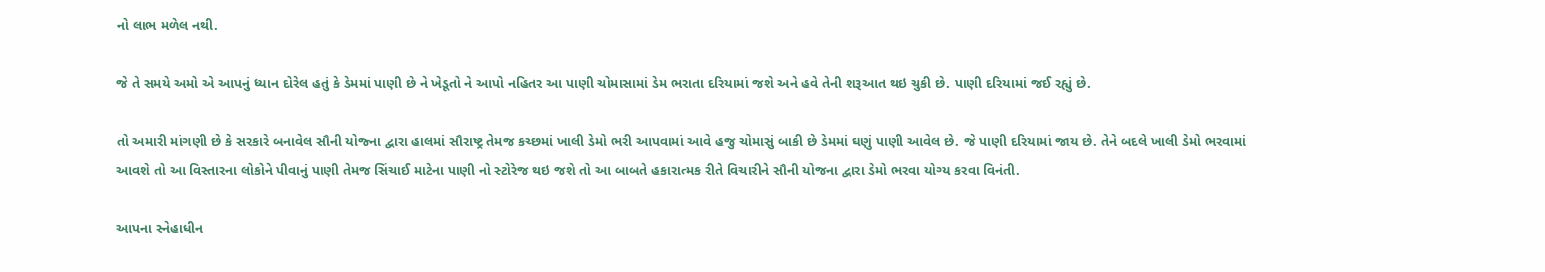નો લાભ મળેલ નથી.

જે તે સમયે અમો એ આપનું ધ્યાન દોરેલ હતું કે ડેમમાં પાણી છે ને ખેડૂતો ને આપો નહિતર આ પાણી ચોમાસામાં ડેમ ભરાતા દરિયામાં જશે અને હવે તેની શરૂઆત થઇ ચુકી છે. પાણી દરિયામાં જઈ રહ્યું છે.

તો અમારી માંગણી છે કે સરકારે બનાવેલ સૌની યોજ્ના દ્વારા હાલમાં સૌરાષ્ટ્ર તેમજ કચ્છમાં ખાલી ડેમો ભરી આપવામાં આવે હજુ ચોમાસું બાકી છે ડેમમાં ઘણું પાણી આવેલ છે. જે પાણી દરિયામાં જાય છે. તેને બદલે ખાલી ડેમો ભરવામાં આવશે તો આ વિસ્તારના લોકોને પીવાનું પાણી તેમજ સિંચાઈ માટેના પાણી નો સ્ટોરેજ થઇ જશે તો આ બાબતે હકારાત્મક રીતે વિચારીને સૌની યોજના દ્વારા ડેમો ભરવા યોગ્ય કરવા વિનંતી.

આપના સ્નેહાધીન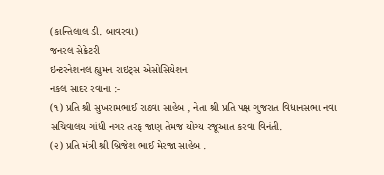(કાન્તિલાલ ડી. બાવરવા)
જનરલ સેક્રેટરી
ઇન્ટરનેશનલ હ્યુમન રાઇટ્સ એસોસિયેશન
નકલ સાદર રવાના :-
(૧) પ્રતિ શ્રી સુખરામભાઈ રાઠવા સાહેબ , નેતા શ્રી પ્રતિ પક્ષ ગુજરાત વિધાનસભા નવા સચિવાલય ગાંધી નગર તરફ જાણ તેમજ યોગ્ય રજૂઆત કરવા વિનંતી.
(૨) પ્રતિ મંત્રી શ્રી બ્રિજેશ ભાઈ મેરજા સાહેબ .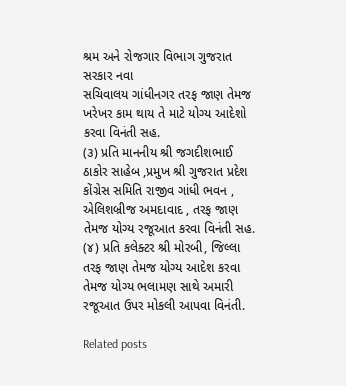શ્રમ અને રોજગાર વિભાગ ગુજરાત સરકાર નવા
સચિવાલય ગાંધીનગર તરફ જાણ તેમજ ખરેખર કામ થાય તે માટે યોગ્ય આદેશો કરવા વિનંતી સહ.
(૩) પ્રતિ માનનીય શ્રી જગદીશભાઈ ઠાકોર સાહેબ ,પ્રમુખ શ્રી ગુજરાત પ્રદેશ કોંગ્રેસ સમિતિ રાજીવ ગાંધી ભવન , એલિશબ્રીજ અમદાવાદ , તરફ જાણ તેમજ યોગ્ય રજૂઆત કરવા વિનંતી સહ.
(૪) પ્રતિ કલેક્ટર શ્રી મોરબી, જિલ્લા તરફ જાણ તેમજ યોગ્ય આદેશ કરવા તેમજ યોગ્ય ભલામણ સાથે અમારી રજૂઆત ઉપર મોકલી આપવા વિનંતી.

Related posts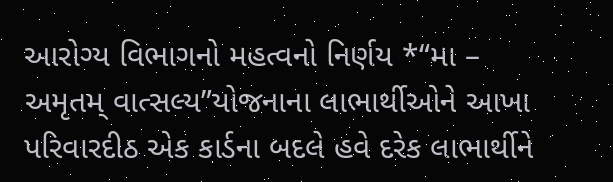આરોગ્ય વિભાગનો મહત્વનો નિર્ણય *“મા – અમૃતમ્ વાત્સલ્ય”યોજનાના લાભાર્થીઓને આખા પરિવારદીઠ એક કાર્ડના બદલે હવે દરેક લાભાર્થીને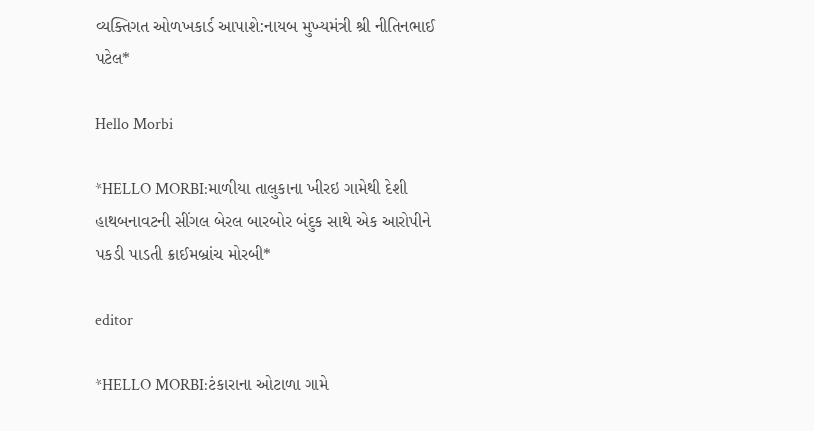વ્યક્તિગત ઓળખકાર્ડ આપાશે:નાયબ મુખ્યમંત્રી શ્રી નીતિનભાઈ પટેલ*

Hello Morbi

*HELLO MORBI:માળીયા તાલુકાના ખીરઇ ગામેથી દેશી હાથબનાવટની સીંગલ બેરલ બારબોર બંદુક સાથે એક આરોપીને પકડી પાડતી ક્રાઈમબ્રાંચ મોરબી*

editor

*HELLO MORBI:ટંકારાના ઓટાળા ગામે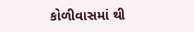કોળીવાસમાં થી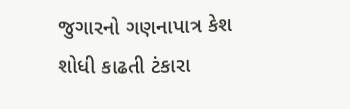જુગારનો ગણનાપાત્ર કેશ શોધી કાઢતી ટંકારા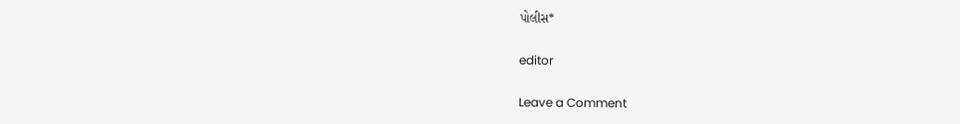પોલીસ*

editor

Leave a Comment